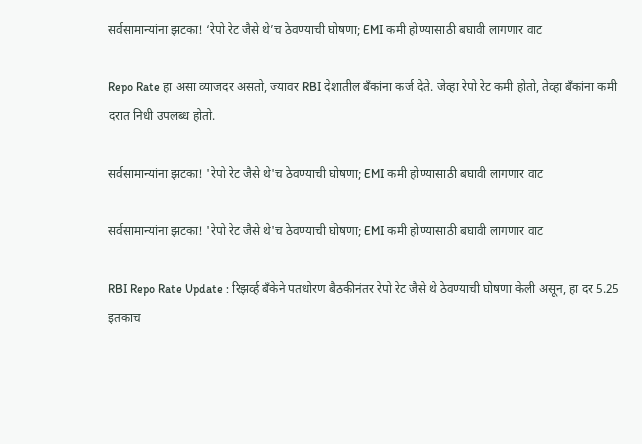सर्वसामान्यांना झटका! ‘रेपो रेट जैसे थे’च ठेवण्याची घोषणा; EMI कमी होण्यासाठी बघावी लागणार वाट

Repo Rate हा असा व्याजदर असतो, ज्यावर RBI देशातील बँकांना कर्ज देते. जेव्हा रेपो रेट कमी होतो, तेव्हा बँकांना कमी दरात निधी उपलब्ध होतो.

सर्वसामान्यांना झटका! 'रेपो रेट जैसे थे'च ठेवण्याची घोषणा; EMI कमी होण्यासाठी बघावी लागणार वाट

सर्वसामान्यांना झटका! 'रेपो रेट जैसे थे'च ठेवण्याची घोषणा; EMI कमी होण्यासाठी बघावी लागणार वाट

RBI Repo Rate Update : रिझर्व्ह बँकेने पतधोरण बैठकीनंतर रेपो रेट जैसे थे ठेवण्याची घोषणा केली असून, हा दर 5.25 इतकाच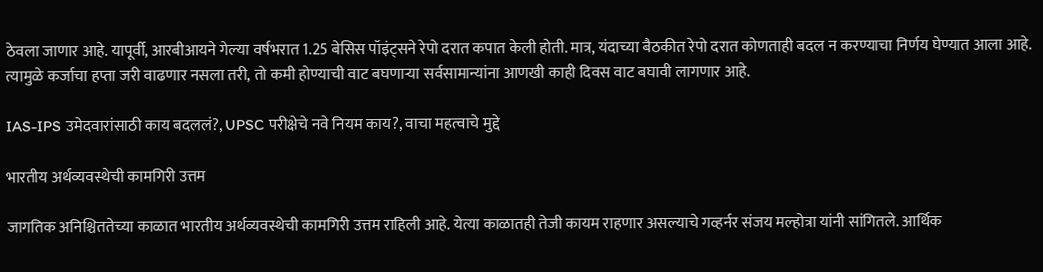ठेवला जाणार आहे. यापूर्वी, आरबीआयने गेल्या वर्षभरात 1.25 बेसिस पॉइंट्सने रेपो दरात कपात केली होती. मात्र, यंदाच्या बैठकीत रेपो दरात कोणताही बदल न करण्याचा निर्णय घेण्यात आला आहे. त्यामुळे कर्जाचा हप्ता जरी वाढणार नसला तरी, तो कमी होण्याची वाट बघणाऱ्या सर्वसामान्यांना आणखी काही दिवस वाट बघावी लागणार आहे.

IAS-IPS उमेदवारांसाठी काय बदललं?, UPSC परीक्षेचे नवे नियम काय?, वाचा महत्वाचे मुद्दे

भारतीय अर्थव्यवस्थेची कामगिरी उत्तम

जागतिक अनिश्चिततेच्या काळात भारतीय अर्थव्यवस्थेची कामगिरी उत्तम राहिली आहे. येत्या काळातही तेजी कायम राहणार असल्याचे गव्हर्नर संजय मल्होत्रा यांनी सांगितले. आर्थिक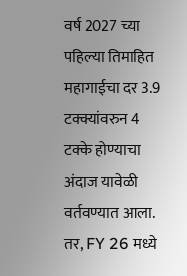वर्ष 2027 च्या पहिल्या तिमाहित महागाईचा दर 3.9 टक्क्यांवरुन 4 टक्के होण्याचा अंदाज यावेळी वर्तवण्यात आला. तर, FY 26 मध्ये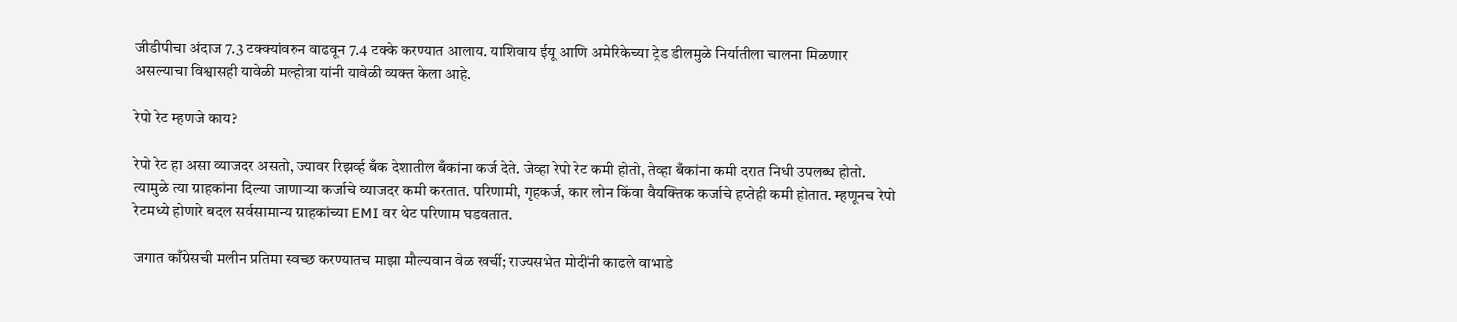जीडीपीचा अंदाज 7.3 टक्क्यांवरुन वाढवून 7.4 टक्के करण्यात आलाय. याशिवाय ईयू आणि अमेरिकेच्या ट्रेड डीलमुळे निर्यातीला चालना मिळणार असल्याचा विश्वासही यावेळी मल्होत्रा यांनी यावेळी व्यक्त केला आहे.

रेपो रेट म्हणजे काय?

रेपो रेट हा असा व्याजदर असतो, ज्यावर रिझर्व्ह बँक देशातील बँकांना कर्ज देते. जेव्हा रेपो रेट कमी होतो, तेव्हा बँकांना कमी दरात निधी उपलब्ध होतो. त्यामुळे त्या ग्राहकांना दिल्या जाणाऱ्या कर्जाचे व्याजदर कमी करतात. परिणामी, गृहकर्ज, कार लोन किंवा वैयक्तिक कर्जाचे हप्तेही कमी होतात. म्हणूनच रेपो रेटमध्ये होणारे बदल सर्वसामान्य ग्राहकांच्या EMI वर थेट परिणाम घडवतात.

जगात काँग्रेसची मलीन प्रतिमा स्वच्छ करण्यातच माझा मौल्यवान वेळ खर्ची; राज्यसभेत मोदींनी काढले वाभाडे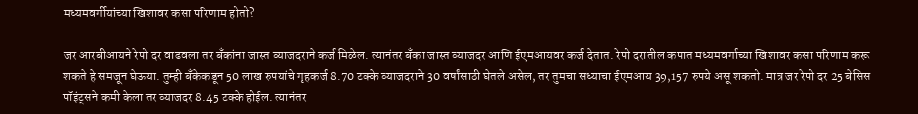मध्यमवर्गीयांच्या खिशावर कसा परिणाम होतो?

जर आरबीआयने रेपो दर वाढवला तर बँकांना जास्त व्याजदराने कर्ज मिळेल. त्यानंतर बँका जास्त व्याजदर आणि ईएमआयवर कर्ज देतात. रेपो दरातील कपात मध्यमवर्गाच्या खिशावर कसा परिणाम करू शकते हे समजून घेऊया. तुम्ही बँकेकडून 50 लाख रुपयांचे गृहकर्ज 8.70 टक्के व्याजदराने 30 वर्षांसाठी घेतले असेल, तर तुमचा सध्याचा ईएमआय 39,157 रुपये असू शकतो. मात्र जर रेपो दर 25 बेसिस पॉइंट्सने कमी केला तर व्याजदर 8.45 टक्के होईल. त्यानंतर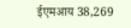ईएमआय 38,269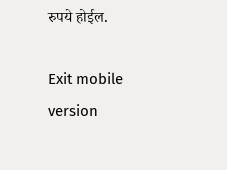रुपये होईल.

Exit mobile version